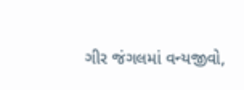ગીર જંગલમાં વન્યજીવો,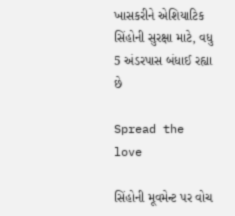ખાસકરીને એશિયાટિક સિંહોની સુરક્ષા માટે, વધુ 5 અંડરપાસ બંધાઈ રહ્યા છે

Spread the love

સિંહોની મૂવમેન્ટ પર વોચ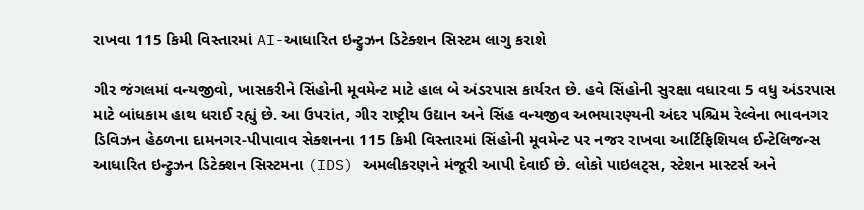રાખવા 115 કિમી વિસ્તારમાં AI-આધારિત ઇન્ટ્રુઝન ડિટેક્શન સિસ્ટમ લાગુ કરાશે

ગીર જંગલમાં વન્યજીવો, ખાસકરીને સિંહોની મૂવમેન્ટ માટે હાલ બે અંડરપાસ કાર્યરત છે. હવે સિંહોની સુરક્ષા વધારવા 5 વધુ અંડરપાસ માટે બાંધકામ હાથ ધરાઈ રહ્યું છે. આ ઉપરાંત, ગીર રાષ્ટ્રીય ઉદ્યાન અને સિંહ વન્યજીવ અભયારણ્યની અંદર પશ્ચિમ રેલ્વેના ભાવનગર ડિવિઝન હેઠળના દામનગર-પીપાવાવ સેક્શનના 115 કિમી વિસ્તારમાં સિંહોની મૂવમેન્ટ પર નજર રાખવા આર્ટિફિશિયલ ઈન્ટેલિજન્સ આધારિત ઇન્ટ્રુઝન ડિટેક્શન સિસ્ટમના (IDS) અમલીકરણને મંજૂરી આપી દેવાઈ છે. લોકો પાઇલટ્સ, સ્ટેશન માસ્ટર્સ અને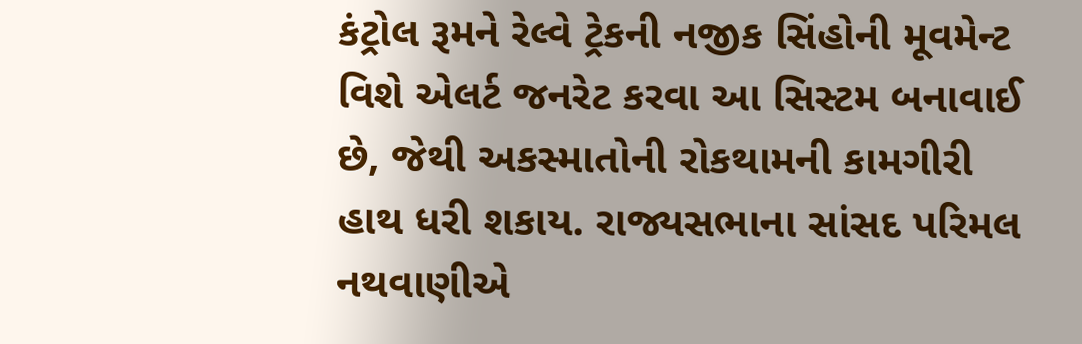કંટ્રોલ રૂમને રેલ્વે ટ્રેકની નજીક સિંહોની મૂવમેન્ટ વિશે એલર્ટ જનરેટ કરવા આ સિસ્ટમ બનાવાઈ છે, જેથી અકસ્માતોની રોકથામની કામગીરી હાથ ધરી શકાય. રાજ્યસભાના સાંસદ પરિમલ નથવાણીએ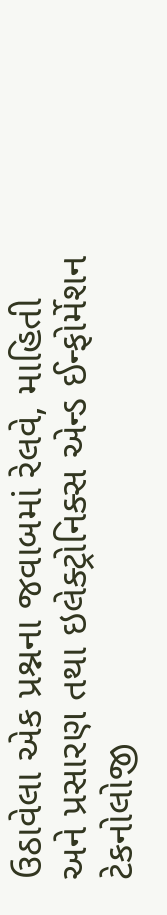ઉઠાવેલા એક પ્રશ્નના જવાબમાં રેલવે, માહિતી અને પ્રસારણ તથા ઇલેક્ટ્રોનિક્સ એન્ડ ઈન્ફોર્મેશન ટેકનોલોજી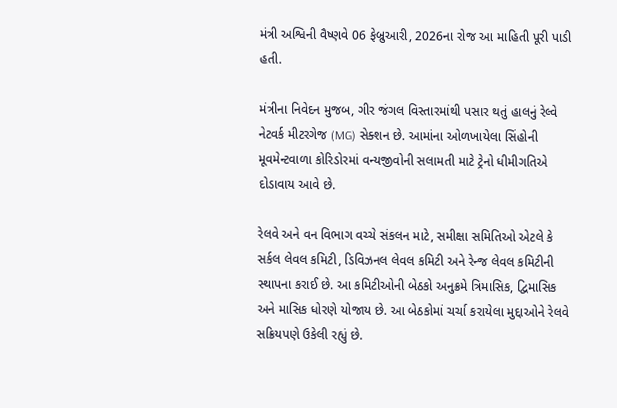મંત્રી અશ્વિની વૈષ્ણવે 06 ફેબ્રુઆરી, 2026ના રોજ આ માહિતી પૂરી પાડી હતી.

મંત્રીના નિવેદન મુજબ, ગીર જંગલ વિસ્તારમાંથી પસાર થતું હાલનું રેલ્વે નેટવર્ક મીટરગેજ (MG) સેક્શન છે. આમાંના ઓળખાયેલા સિંહોની મૂવમેન્ટવાળા કોરિડોરમાં વન્યજીવોની સલામતી માટે ટ્રેનો ધીમીગતિએ દોડાવાય આવે છે.

રેલવે અને વન વિભાગ વચ્ચે સંકલન માટે, સમીક્ષા સમિતિઓ એટલે કે સર્કલ લેવલ કમિટી, ડિવિઝનલ લેવલ કમિટી અને રેન્જ લેવલ કમિટીની સ્થાપના કરાઈ છે. આ કમિટીઓની બેઠકો અનુક્રમે ત્રિમાસિક, દ્વિમાસિક અને માસિક ધોરણે યોજાય છે. આ બેઠકોમાં ચર્ચા કરાયેલા મુદ્દાઓને રેલવે સક્રિયપણે ઉકેલી રહ્યું છે.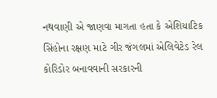નથવાણી એ જાણવા માગતા હતા કે એશિયાટિક સિંહોના રક્ષણ માટે ગીર જંગલમાં એલિવેટેડ રેલ કોરિડોર બનાવવાની સરકારની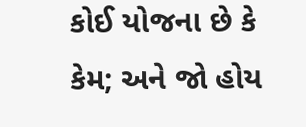કોઈ યોજના છે કે કેમ; અને જો હોય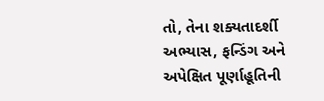તો, તેના શક્યતાદર્શી અભ્યાસ, ફન્ડિંગ અને અપેક્ષિત પૂર્ણાહૂતિની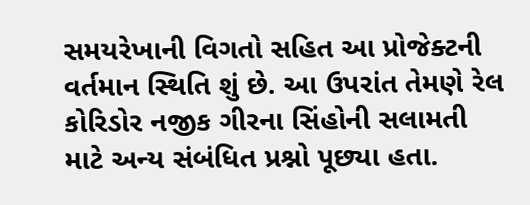સમયરેખાની વિગતો સહિત આ પ્રોજેક્ટની વર્તમાન સ્થિતિ શું છે. આ ઉપરાંત તેમણે રેલ કોરિડોર નજીક ગીરના સિંહોની સલામતી માટે અન્ય સંબંધિત પ્રશ્નો પૂછ્યા હતા.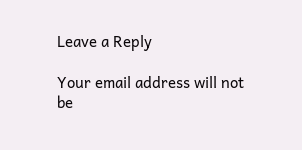Leave a Reply

Your email address will not be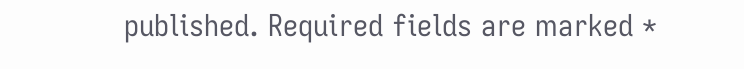published. Required fields are marked *